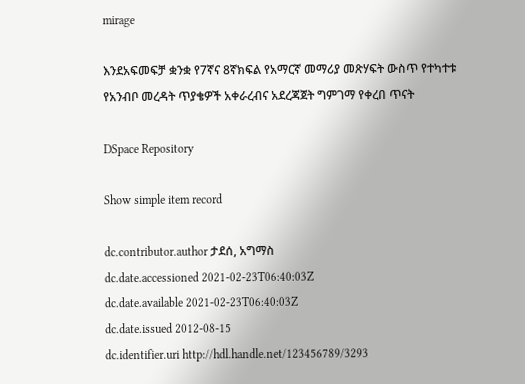mirage

እንደአፍመፍቻ ቋንቋ የ7ኛና 8ኛክፍል የአማርኛ መማሪያ መጽሃፍት ውስጥ የተካተቱ የአንብቦ መረዳት ጥያቄዎች አቀራረብና አደረጃጀት ግምገማ የቀረበ ጥናት

DSpace Repository

Show simple item record

dc.contributor.author ታደሰ, አግማስ
dc.date.accessioned 2021-02-23T06:40:03Z
dc.date.available 2021-02-23T06:40:03Z
dc.date.issued 2012-08-15
dc.identifier.uri http://hdl.handle.net/123456789/3293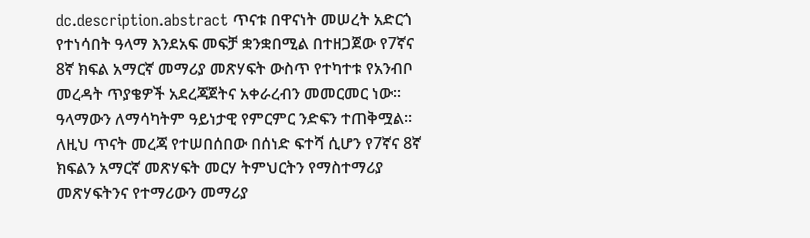dc.description.abstract ጥናቱ በዋናነት መሠረት አድርጎ የተነሳበት ዓላማ እንደአፍ መፍቻ ቋንቋበሚል በተዘጋጀው የ7ኛና 8ኛ ክፍል አማርኛ መማሪያ መጽሃፍት ውስጥ የተካተቱ የአንብቦ መረዳት ጥያቄዎች አደረጃጀትና አቀራረብን መመርመር ነው፡፡ ዓላማውን ለማሳካትም ዓይነታዊ የምርምር ንድፍን ተጠቅሟል፡፡ ለዚህ ጥናት መረጃ የተሠበሰበው በሰነድ ፍተሻ ሲሆን የ7ኛና 8ኛ ክፍልን አማርኛ መጽሃፍት መርሃ ትምህርትን የማስተማሪያ መጽሃፍትንና የተማሪውን መማሪያ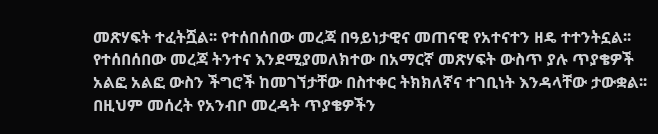መጽሃፍት ተፈትሿል፡፡ የተሰበሰበው መረጃ በዓይነታዊና መጠናዊ የአተናተን ዘዴ ተተንትኗል፡፡ የተሰበሰበው መረጃ ትንተና እንደሚያመለክተው በአማርኛ መጽሃፍት ውስጥ ያሉ ጥያቄዎች አልፎ አልፎ ውስን ችግሮች ከመገኘታቸው በስተቀር ትክክለኛና ተገቢነት እንዳላቸው ታውቋል፡፡ በዚህም መሰረት የአንብቦ መረዳት ጥያቄዎችን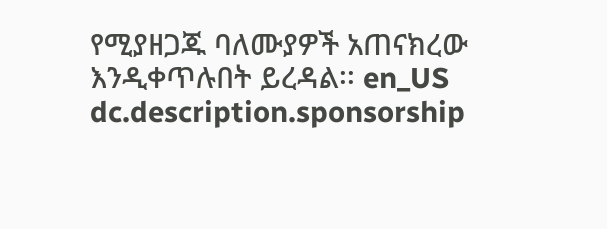የሚያዘጋጁ ባለሙያዎች አጠናክረው እንዲቀጥሉበት ይረዳል፡፡ en_US
dc.description.sponsorship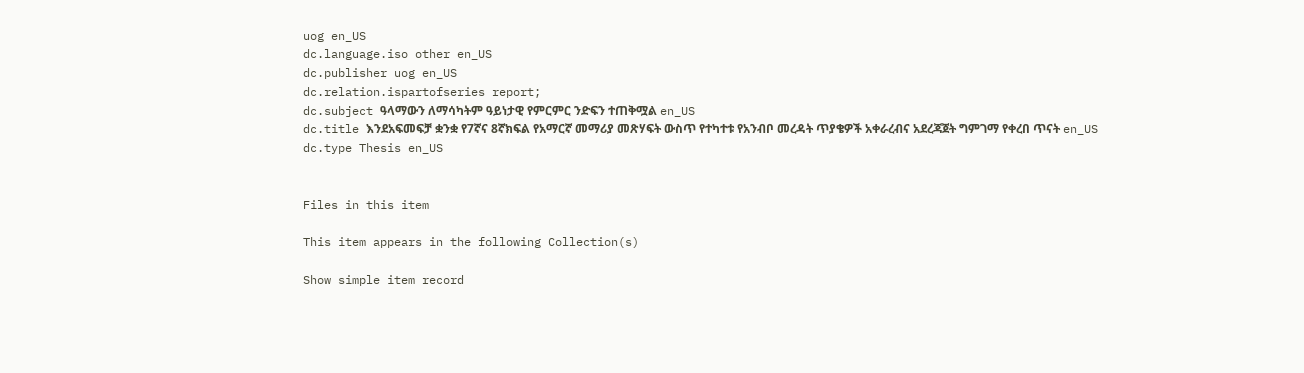uog en_US
dc.language.iso other en_US
dc.publisher uog en_US
dc.relation.ispartofseries report;
dc.subject ዓላማውን ለማሳካትም ዓይነታዊ የምርምር ንድፍን ተጠቅሟል en_US
dc.title እንደአፍመፍቻ ቋንቋ የ7ኛና 8ኛክፍል የአማርኛ መማሪያ መጽሃፍት ውስጥ የተካተቱ የአንብቦ መረዳት ጥያቄዎች አቀራረብና አደረጃጀት ግምገማ የቀረበ ጥናት en_US
dc.type Thesis en_US


Files in this item

This item appears in the following Collection(s)

Show simple item record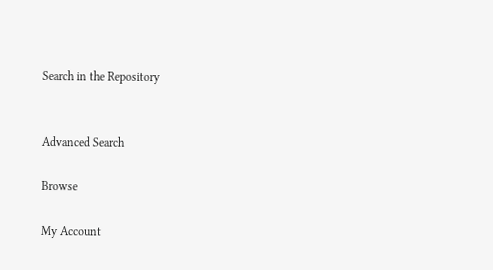Search in the Repository


Advanced Search

Browse

My Account